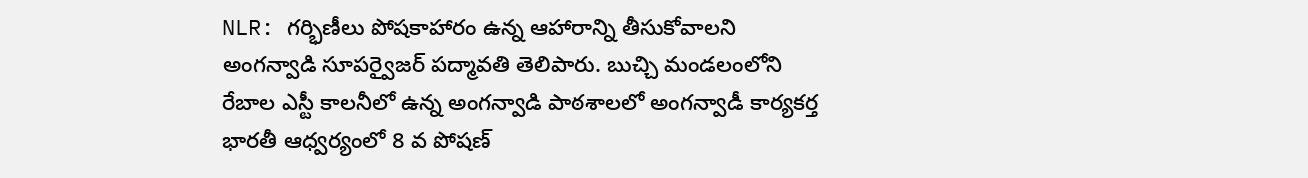NLR: గర్భిణీలు పోషకాహారం ఉన్న ఆహారాన్ని తీసుకోవాలని అంగన్వాడి సూపర్వైజర్ పద్మావతి తెలిపారు. బుచ్చి మండలంలోని రేబాల ఎస్టీ కాలనీలో ఉన్న అంగన్వాడి పాఠశాలలో అంగన్వాడీ కార్యకర్త భారతీ ఆధ్వర్యంలో 8 వ పోషణ్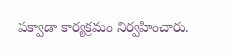పక్వాడా కార్యక్రమం నిర్వహించారు.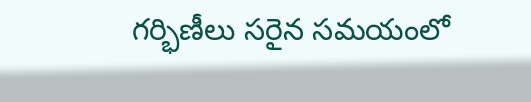గర్భిణీలు సరైన సమయంలో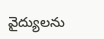వైద్యులను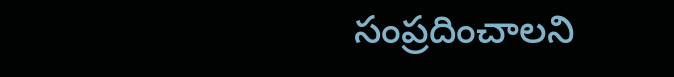సంప్రదించాలని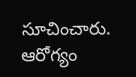సూచించారు. ఆరోగ్యం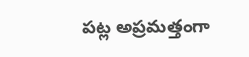పట్ల అప్రమత్తంగా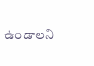ఉండాలని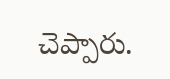చెప్పారు.